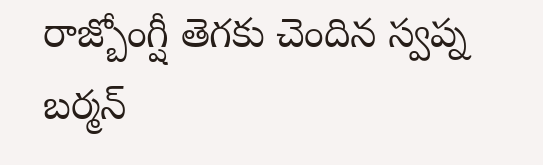రాజ్బోంగ్షీ తెగకు చెందిన స్వప్న బర్మన్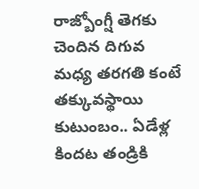రాజ్బోంగ్షీ తెగకు చెందిన దిగువ మధ్య తరగతి కంటే తక్కువస్థాయి కుటుంబం.. ఏడేళ్ల కిందట తండ్రికి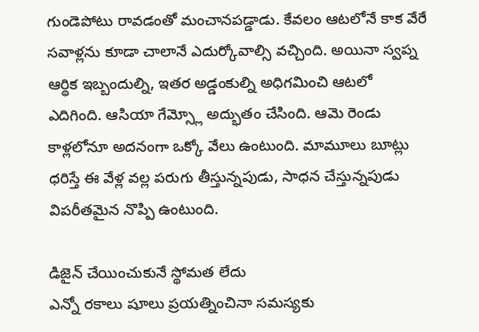గుండెపోటు రావడంతో మంచానపడ్డాడు. కేవలం ఆటలోనే కాక వేరే సవాళ్లను కూడా చాలానే ఎదుర్కోవాల్సి వచ్చింది. అయినా స్వప్న ఆర్థిక ఇబ్బందుల్ని, ఇతర అడ్డంకుల్ని అధిగమించి ఆటలో ఎదిగింది. ఆసియా గేమ్స్లో అద్భుతం చేసింది. ఆమె రెండు కాళ్లలోనూ అదనంగా ఒక్కో వేలు ఉంటుంది. మామూలు బూట్లు ధరిస్తే ఈ వేళ్ల వల్ల పరుగు తీస్తున్నపుడు, సాధన చేస్తున్నపుడు విపరీతమైన నొప్పి ఉంటుంది.

డిజైన్ చేయించుకునే స్థోమత లేదు
ఎన్నో రకాలు షూలు ప్రయత్నించినా సమస్యకు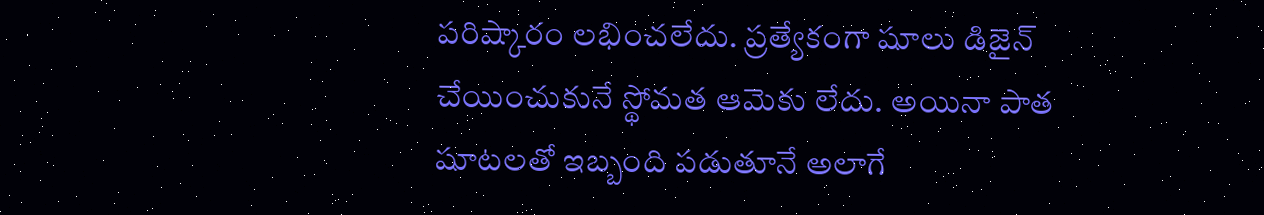పరిష్కారం లభించలేదు. ప్రత్యేకంగా షూలు డిజైన్ చేయించుకునే స్థోమత ఆమెకు లేదు. అయినా పాత షూటలతో ఇబ్బంది పడుతూనే అలాగే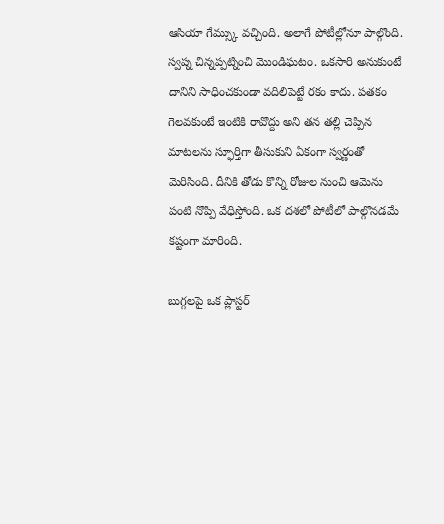ఆసియా గేమ్స్కు వచ్చింది. అలాగే పోటీల్లోనూ పాల్గొంది. స్వప్న చిన్నప్పట్నించి మొండిఘటం. ఒకసారి అనుకుంటే దానిని సాధించకుండా వదిలిపెట్టే రకం కాదు. పతకం గెలవకుంటే ఇంటికి రావొద్దు అని తన తల్లి చెప్పిన మాటలను స్ఫూర్తిగా తీసుకుని ఏకంగా స్వర్ణంతో మెరిసింది. దీనికి తోడు కొన్ని రోజుల నుంచి ఆమెను పంటి నొప్పి వేధిస్తోంది. ఒక దశలో పోటీలో పాల్గొనడమే కష్టంగా మారింది.

బుగ్గలపై ఒక ప్లాస్టర్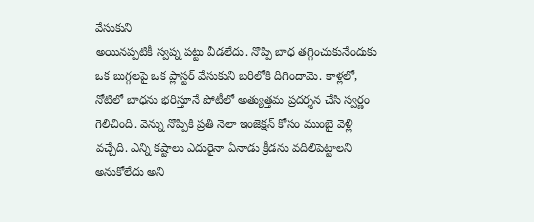వేసుకుని
అయినప్పటికీ స్వప్న పట్టు వీడలేదు. నొప్పి బాధ తగ్గించుకునేందుకు ఒక బుగ్గలపై ఒక ప్లాస్టర్ వేసుకుని బరిలోకి దిగిందామె. కాళ్లలో, నోటిలో బాధను భరిస్తూనే పోటీలో అత్యుత్తమ ప్రదర్శన చేసి స్వర్ణం గెలిచింది. వెన్ను నొప్పికి ప్రతి నెలా ఇంజెక్షన్ కోసం ముంబై వెళ్లి వచ్చేది. ఎన్ని కష్టాలు ఎదురైనా ఏనాడు క్రీడను వదిలిపెట్టాలని అనుకోలేదు అని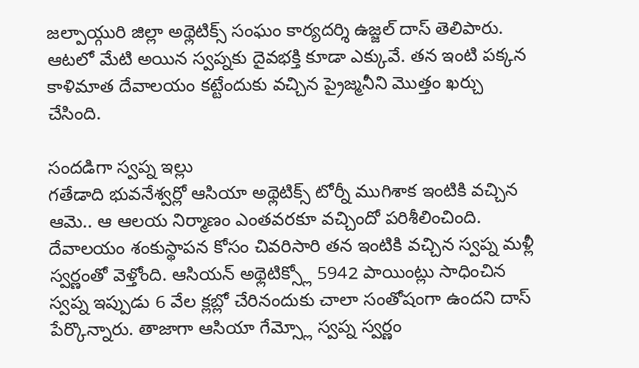జల్పాయ్గురి జిల్లా అథ్లెటిక్స్ సంఘం కార్యదర్శి ఉజ్జల్ దాస్ తెలిపారు. ఆటలో మేటి అయిన స్వప్నకు దైవభక్తి కూడా ఎక్కువే. తన ఇంటి పక్కన కాళిమాత దేవాలయం కట్టేందుకు వచ్చిన ప్రైజ్మనీని మొత్తం ఖర్చు చేసింది.

సందడిగా స్వప్న ఇల్లు
గతేడాది భువనేశ్వర్లో ఆసియా అథ్లెటిక్స్ టోర్నీ ముగిశాక ఇంటికి వచ్చిన ఆమె.. ఆ ఆలయ నిర్మాణం ఎంతవరకూ వచ్చిందో పరిశీలించింది. దేవాలయం శంకుస్థాపన కోసం చివరిసారి తన ఇంటికి వచ్చిన స్వప్న మళ్లీ స్వర్ణంతో వెళ్తోంది. ఆసియన్ అథ్లెటిక్స్లో 5942 పాయింట్లు సాధించిన స్వప్న ఇప్పుడు 6 వేల క్లబ్లో చేరినందుకు చాలా సంతోషంగా ఉందని దాస్ పేర్కొన్నారు. తాజాగా ఆసియా గేమ్స్లో స్వప్న స్వర్ణం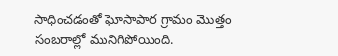సాధించడంతో ఘోసాపార గ్రామం మొత్తం సంబరాల్లో మునిగిపోయింది.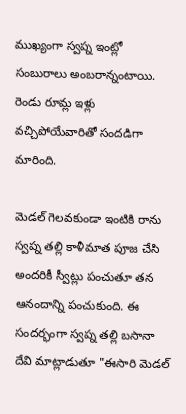ముఖ్యంగా స్వప్న ఇంట్లో సంబురాలు అంబరాన్నంటాయి. రెండు రూమ్ల ఇళ్లు వచ్చిపోయేవారితో సందడిగా మారింది.

మెడల్ గెలవకుండా ఇంటికి రాను
స్వప్న తల్లి కాళీమాత పూజ చేసి అందరికీ స్వీట్లు పంచుతూ తన ఆనందాన్ని పంచుకుంది. ఈ సందర్భంగా స్వప్న తల్లి బసానా దేవి మాట్లాడుతూ "ఈసారి మెడల్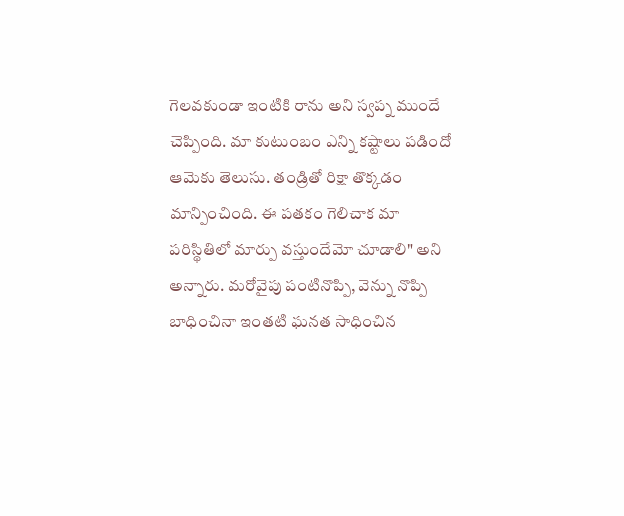గెలవకుండా ఇంటికి రాను అని స్వప్న ముందే చెప్పింది. మా కుటుంబం ఎన్ని కష్టాలు పడిందో ఆమెకు తెలుసు. తండ్రితో రిక్షా తొక్కడం మాన్పించింది. ఈ పతకం గెలిచాక మా పరిస్థితిలో మార్పు వస్తుందేమో చూడాలి" అని అన్నారు. మరోవైపు పంటినొప్పి, వెన్ను నొప్పి బాధించినా ఇంతటి ఘనత సాధించిన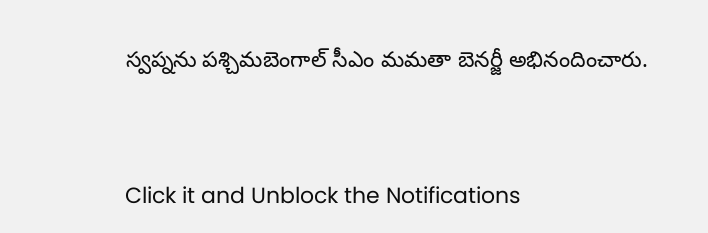స్వప్నను పశ్చిమబెంగాల్ సీఎం మమతా బెనర్జీ అభినందించారు.


Click it and Unblock the Notifications